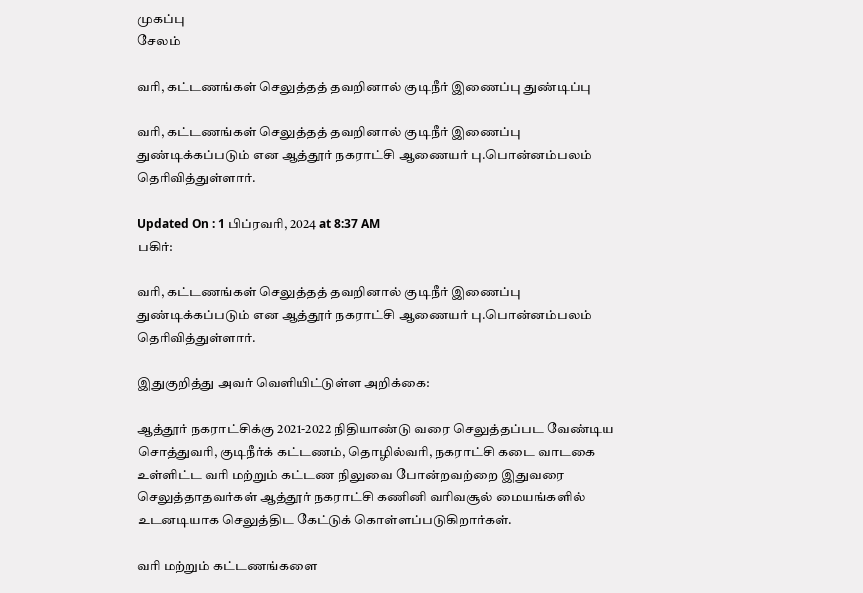முகப்பு
சேலம்

வரி, கட்டணங்கள் செலுத்தத் தவறினால் குடிநீர் இணைப்பு துண்டிப்பு

வரி, கட்டணங்கள் செலுத்தத் தவறினால் குடிநீர் இணைப்பு துண்டிக்கப்படும் என ஆத்தூர் நகராட்சி ஆணையர் பு.பொன்னம்பலம் தெரிவித்துள்ளார்.

Updated On : 1 பிப்ரவரி, 2024 at 8:37 AM
பகிர்:

வரி, கட்டணங்கள் செலுத்தத் தவறினால் குடிநீர் இணைப்பு துண்டிக்கப்படும் என ஆத்தூர் நகராட்சி ஆணையர் பு.பொன்னம்பலம் தெரிவித்துள்ளார்.

இதுகுறித்து அவர் வெளியிட்டுள்ள அறிக்கை:

ஆத்தூர் நகராட்சிக்கு 2021-2022 நிதியாண்டு வரை செலுத்தப்பட வேண்டிய சொத்துவரி, குடிநீர்க் கட்டணம், தொழில்வரி, நகராட்சி கடை வாடகை உள்ளிட்ட வரி மற்றும் கட்டண நிலுவை போன்றவற்றை இதுவரை செலுத்தாதவர்கள் ஆத்தூர் நகராட்சி கணினி வரிவசூல் மையங்களில் உடனடியாக செலுத்திட கேட்டுக் கொள்ளப்படுகிறார்கள்.

வரி மற்றும் கட்டணங்களை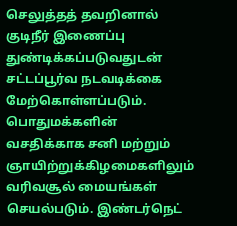செலுத்தத் தவறினால் குடிநீர் இணைப்பு துண்டிக்கப்படுவதுடன் சட்டப்பூர்வ நடவடிக்கை மேற்கொள்ளப்படும். பொதுமக்களின் வசதிக்காக சனி மற்றும் ஞாயிற்றுக்கிழமைகளிலும் வரிவசூல் மையங்கள் செயல்படும். இண்டர்நெட்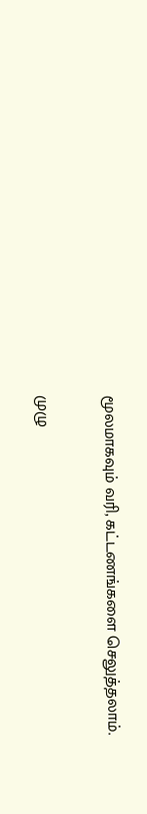மூலமாகவும் வரி, கட்டணங்களை செலுத்தலாம்.

முழு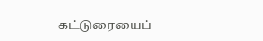கட்டுரையைப்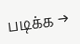படிக்க →